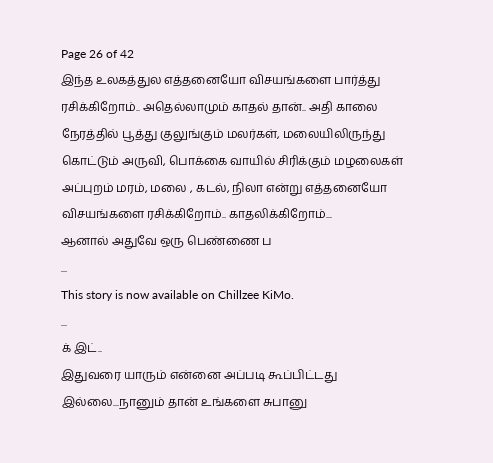Page 26 of 42
இந்த உலகத்துல எத்தனையோ விசயங்களை பார்த்து ரசிக்கிறோம்.. அதெல்லாமும் காதல் தான்.. அதி காலை நேரத்தில் பூத்து குலுங்கும் மலர்கள், மலையிலிருந்து கொட்டும் அருவி, பொக்கை வாயில் சிரிக்கும் மழலைகள் அப்புறம் மரம், மலை , கடல், நிலா என்று எத்தனையோ விசயங்களை ரசிக்கிறோம்.. காதலிக்கிறோம்...
ஆனால் அதுவே ஒரு பெண்ணை ப
...
This story is now available on Chillzee KiMo.
...
க் இட்..
இதுவரை யாரும் என்னை அப்படி கூப்பிட்டது இல்லை...நானும் தான் உங்களை சுபானு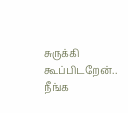சுருக்கி கூப்பிடறேன்.. நீங்க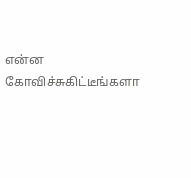என்ன கோவிச்சுகிட்டீங்களா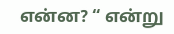என்ன? “ என்று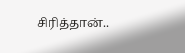சிரித்தான்..